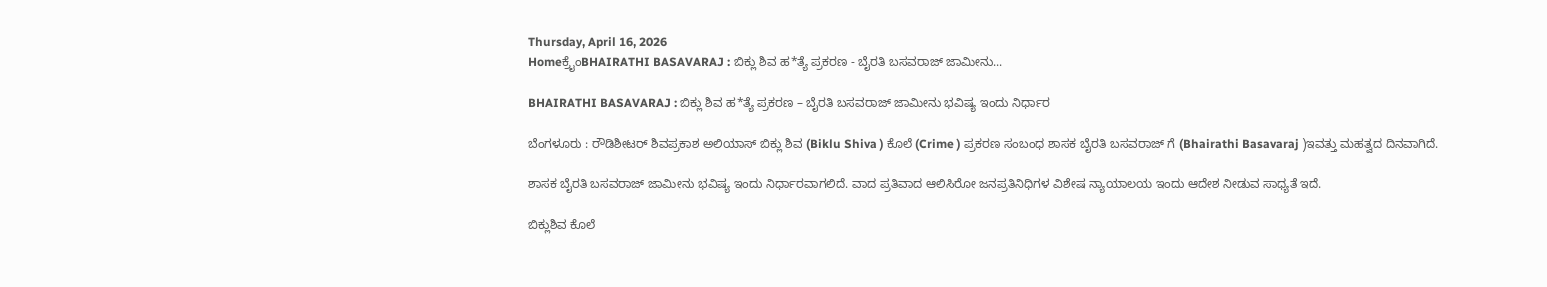Thursday, April 16, 2026
Homeಕ್ರೈಂBHAIRATHI BASAVARAJ : ಬಿಕ್ಲು ಶಿವ ಹ*ತ್ಯೆ ಪ್ರಕರಣ - ಬೈರತಿ ಬಸವರಾಜ್‌ ಜಾಮೀನು...

BHAIRATHI BASAVARAJ : ಬಿಕ್ಲು ಶಿವ ಹ*ತ್ಯೆ ಪ್ರಕರಣ – ಬೈರತಿ ಬಸವರಾಜ್‌ ಜಾಮೀನು ಭವಿಷ್ಯ ಇಂದು ನಿರ್ಧಾರ

ಬೆಂಗಳೂರು : ರೌಡಿಶೀಟರ್ ಶಿವಪ್ರಕಾಶ ಅಲಿಯಾಸ್ ಬಿಕ್ಲು ಶಿವ (Biklu Shiva ) ಕೊಲೆ (Crime ) ಪ್ರಕರಣ ಸಂಬಂಧ ಶಾಸಕ ಬೈರತಿ ಬಸವರಾಜ್ ಗೆ (Bhairathi Basavaraj )ಇವತ್ತು ಮಹತ್ವದ ದಿನವಾಗಿದೆ.

ಶಾಸಕ ಬೈರತಿ ಬಸವರಾಜ್‌ ಜಾಮೀನು ಭವಿಷ್ಯ ಇಂದು ನಿರ್ಧಾರವಾಗಲಿದೆ. ವಾದ ಪ್ರತಿವಾದ ಆಲಿಸಿರೋ ಜನಪ್ರತಿನಿಧಿಗಳ ವಿಶೇಷ ನ್ಯಾಯಾಲಯ ಇಂದು ಆದೇಶ ನೀಡುವ ಸಾಧ್ಯತೆ ಇದೆ.

ಬಿಕ್ಲುಶಿವ ಕೊಲೆ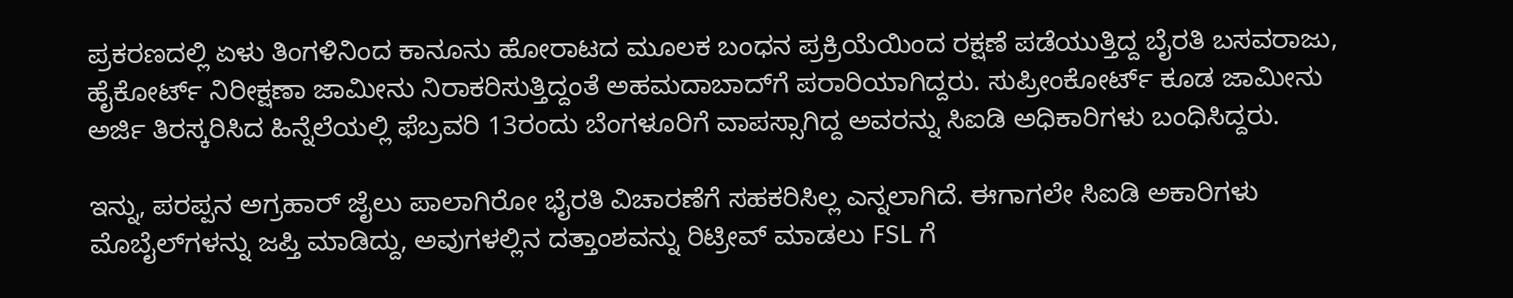ಪ್ರಕರಣದಲ್ಲಿ ಏಳು ತಿಂಗಳಿನಿಂದ ಕಾನೂನು ಹೋರಾಟದ ಮೂಲಕ ಬಂಧನ ಪ್ರಕ್ರಿಯೆಯಿಂದ ರಕ್ಷಣೆ ಪಡೆಯುತ್ತಿದ್ದ ಬೈರತಿ ಬಸವರಾಜು, ಹೈಕೋರ್ಟ್‌ ನಿರೀಕ್ಷಣಾ ಜಾಮೀನು ನಿರಾಕರಿಸುತ್ತಿದ್ದಂತೆ ಅಹಮದಾಬಾದ್‌ಗೆ ಪರಾರಿಯಾಗಿದ್ದರು. ಸುಪ್ರೀಂಕೋರ್ಟ್‌ ಕೂಡ ಜಾಮೀನು ಅರ್ಜಿ ತಿರಸ್ಕರಿಸಿದ ಹಿನ್ನೆಲೆಯಲ್ಲಿ ಫೆಬ್ರವರಿ 13ರಂದು ಬೆಂಗಳೂರಿಗೆ ವಾಪಸ್ಸಾಗಿದ್ದ ಅವರನ್ನು ಸಿಐಡಿ ಅಧಿಕಾರಿಗಳು ಬಂಧಿಸಿದ್ದರು.

ಇನ್ನು, ಪರಪ್ಪನ ಅಗ್ರಹಾರ್ ಜೈಲು ಪಾಲಾಗಿರೋ ಭೈರತಿ ವಿಚಾರಣೆಗೆ ಸಹಕರಿಸಿಲ್ಲ ಎನ್ನಲಾಗಿದೆ. ಈಗಾಗಲೇ ಸಿಐಡಿ ಅಕಾರಿಗಳು ಮೊಬೈಲ್‌ಗಳನ್ನು ಜಪ್ತಿ ಮಾಡಿದ್ದು, ಅವುಗಳಲ್ಲಿನ ದತ್ತಾಂಶವನ್ನು ರಿಟ್ರೀವ್‌ ಮಾಡಲು FSL ಗೆ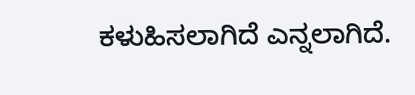ಕಳುಹಿಸಲಾಗಿದೆ ಎನ್ನಲಾಗಿದೆ.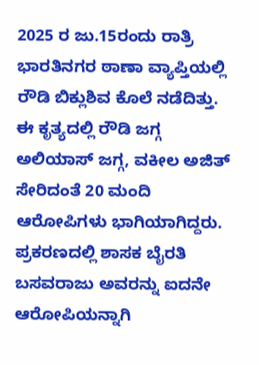2025 ರ ಜು.15ರಂದು ರಾತ್ರಿ ಭಾರತಿನಗರ ಠಾಣಾ ವ್ಯಾಪ್ತಿಯಲ್ಲಿ ರೌಡಿ ಬಿಕ್ಲುಶಿವ ಕೊಲೆ ನಡೆದಿತ್ತು. ಈ ಕೃತ್ಯದಲ್ಲಿ ರೌಡಿ ಜಗ್ಗ ಅಲಿಯಾಸ್‌ ಜಗ್ಗ, ವಕೀಲ ಅಜಿತ್‌ ಸೇರಿದಂತೆ 20 ಮಂದಿ ಆರೋಪಿಗಳು ಭಾಗಿಯಾಗಿದ್ದರು. ಪ್ರಕರಣದಲ್ಲಿ ಶಾಸಕ ಬೈರತಿ ಬಸವರಾಜು ಅವರನ್ನು ಐದನೇ ಆರೋಪಿಯನ್ನಾಗಿ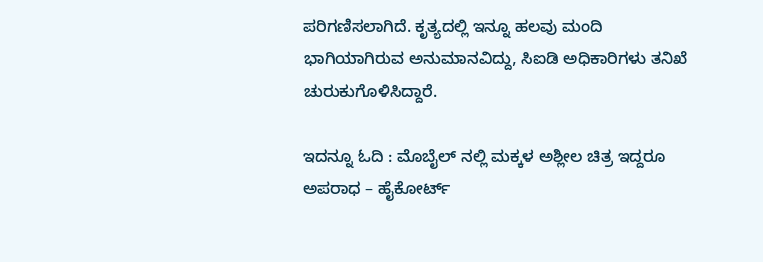ಪರಿಗಣಿಸಲಾಗಿದೆ. ಕೃತ್ಯದಲ್ಲಿ ಇನ್ನೂ ಹಲವು ಮಂದಿ ಭಾಗಿಯಾಗಿರುವ ಅನುಮಾನವಿದ್ದು, ಸಿಐಡಿ ಅಧಿಕಾರಿಗಳು ತನಿಖೆ ಚುರುಕುಗೊಳಿಸಿದ್ದಾರೆ.

ಇದನ್ನೂ ಓದಿ : ಮೊಬೈಲ್‌ ನಲ್ಲಿ ಮಕ್ಕಳ ಅಶ್ಲೀಲ ಚಿತ್ರ ಇದ್ದರೂ ಅಪರಾಧ – ಹೈಕೋರ್ಟ್‌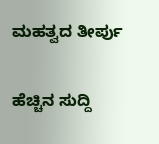ಮಹತ್ವದ ತೀರ್ಪು

ಹೆಚ್ಚಿನ ಸುದ್ದಿ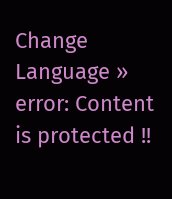Change Language »
error: Content is protected !!